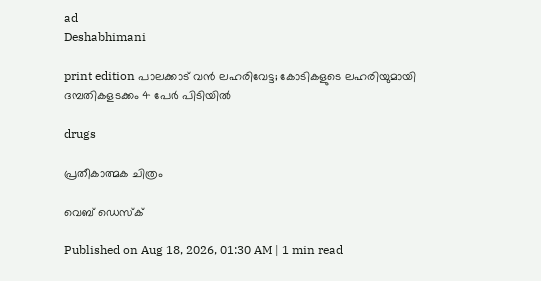ad
Deshabhimani

print edition പാലക്കാട് വൻ ലഹരിവേട്ട; കോടികളുടെ ലഹരിയുമായി
ദമ്പതികളടക്കം 4 പേർ പിടിയിൽ

drugs

പ്രതീകാത്മക ചിത്രം

വെബ് ഡെസ്ക്

Published on Aug 18, 2026, 01:30 AM | 1 min read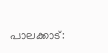പാലക്കാട്: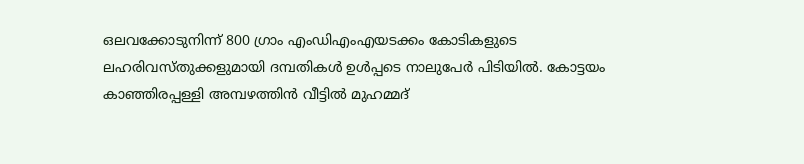ഒലവക്കോടുനിന്ന്‌ 800 ഗ്രാം എംഡിഎംഎയടക്കം കോടികളുടെ ലഹരിവസ്‌തുക്കളുമായി ദമ്പതികൾ ഉൾപ്പടെ നാലുപേർ പിടിയിൽ. കോട്ടയം കാഞ്ഞിരപ്പള്ളി അമ്പഴത്തിൻ വീട്ടിൽ മുഹമ്മദ്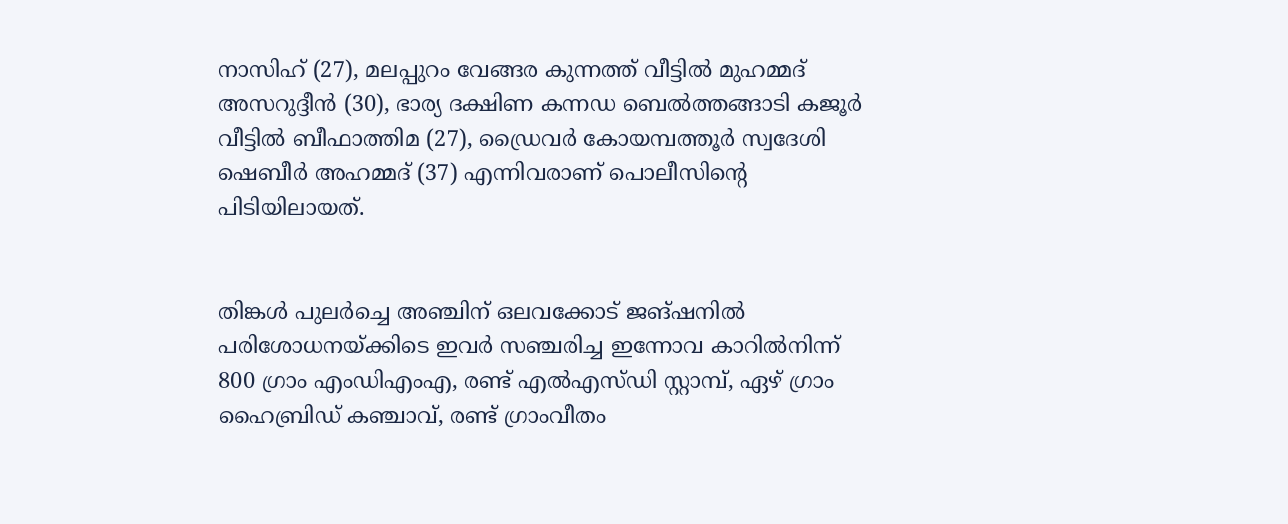നാസിഹ് (27), മലപ്പുറം വേങ്ങര കുന്നത്ത് വീട്ടിൽ മുഹമ്മദ് അസറുദ്ദീൻ (30), ഭാര്യ ദക്ഷിണ കന്നഡ ബെൽത്തങ്ങാടി കജൂർ വീട്ടിൽ ബീഫാത്തിമ (27), ഡ്രൈവർ കോയമ്പത്തൂർ സ്വദേശി ഷെബീർ അഹമ്മദ് (37) എന്നിവരാണ്‌ പൊലീസിന്റെ പിടിയിലായത്‌.


തിങ്കൾ പുലർച്ചെ അഞ്ചിന്‌ ഒലവക്കോട്‌ ജങ്‌ഷനിൽ പരിശോധനയ്‌ക്കിടെ ഇവർ സഞ്ചരിച്ച ഇന്നോവ കാറിൽനിന്ന് 800 ഗ്രാം എംഡിഎംഎ, രണ്ട്‌ എൽഎസ്‌ഡി സ്റ്റാമ്പ്‌, ഏഴ് ഗ്രാം ഹൈബ്രിഡ് കഞ്ചാവ്, രണ്ട് ഗ്രാംവീതം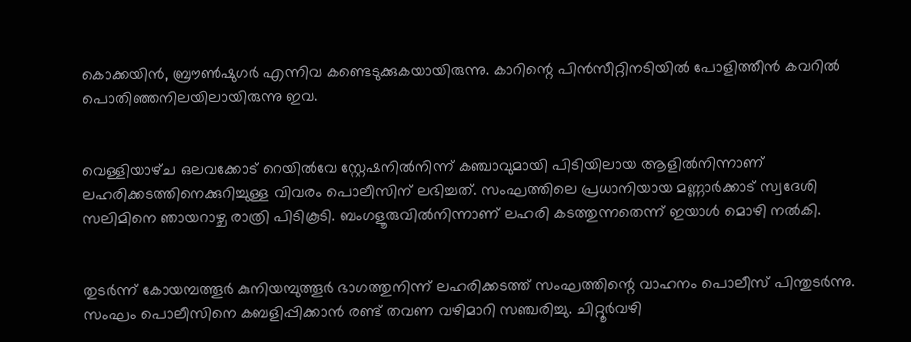കൊക്കയിൻ, ബ്രൗൺഷുഗർ എന്നിവ കണ്ടെടുക്കുകയായിരുന്നു. കാറിന്റെ പിൻസീറ്റിനടിയിൽ പോളിത്തീൻ കവറിൽ പൊതിഞ്ഞനിലയിലായിരുന്നു ഇവ.


വെള്ളിയാഴ്‌ച ഒലവക്കോട്‌ റെയിൽവേ സ്റ്റേഷനിൽനിന്ന്‌ കഞ്ചാവുമായി പിടിയിലായ ആളിൽനിന്നാണ് ലഹരിക്കടത്തിനെക്കുറിച്ചുള്ള വിവരം പൊലീസിന്‌ ലഭിച്ചത്. സംഘത്തിലെ പ്രധാനിയായ മണ്ണാർക്കാട്‌ സ്വദേശി സലിമിനെ ഞായറാഴ്ച രാത്രി പിടികൂടി. ബംഗളൂരുവിൽനിന്നാണ്‌ ലഹരി കടത്തുന്നതെന്ന്‌ ഇയാൾ മൊഴി നൽകി.


തുടർന്ന്‌ കോയമ്പത്തൂർ കുനിയമ്പുത്തൂർ ഭാഗത്തുനിന്ന് ലഹരിക്കടത്ത് സംഘത്തിന്റെ വാഹനം പൊലീസ് പിന്തുടർന്നു. സംഘം പൊലീസിനെ കബളിപ്പിക്കാൻ രണ്ട്‌ തവണ വഴിമാറി സഞ്ചരിച്ചു. ചിറ്റൂർവഴി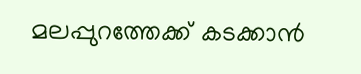മലപ്പുറത്തേക്ക്‌ കടക്കാൻ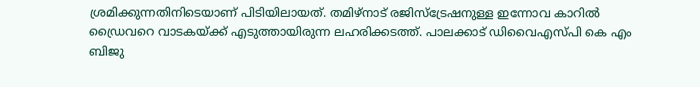ശ്രമിക്കുന്നതിനിടെയാണ്‌ പിടിയിലായത്‌. തമിഴ്നാട് രജിസ്ട്രേഷനുള്ള ഇന്നോവ കാറിൽ ഡ്രൈവറെ വാടകയ്‌ക്ക്‌ എടുത്തായിരുന്ന ലഹരിക്കടത്ത്‌. പാലക്കാട് ഡിവൈഎസ്‌പി കെ എം ബിജു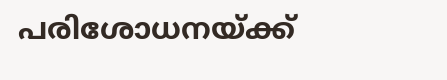പരിശോധനയ്‌ക്ക്‌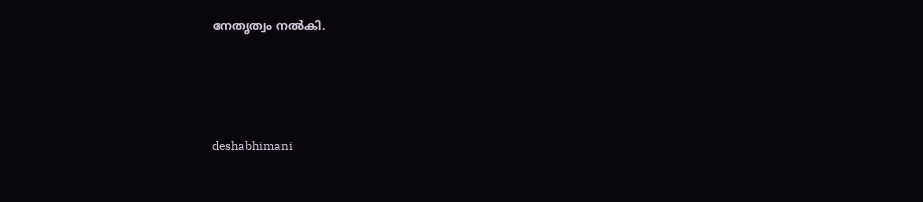നേതൃത്വം നൽകി.




deshabhimani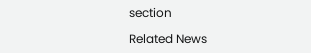section

Related News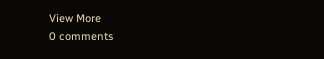View More
0 comments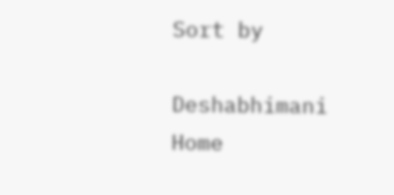Sort by

Deshabhimani
Home